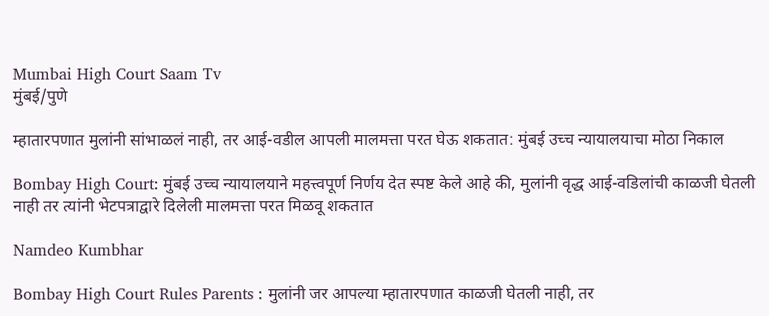Mumbai High Court Saam Tv
मुंबई/पुणे

म्हातारपणात मुलांनी सांभाळलं नाही, तर आई-वडील आपली मालमत्ता परत घेऊ शकतात: मुंबई उच्च न्यायालयाचा मोठा निकाल

Bombay High Court: मुंबई उच्च न्यायालयाने महत्त्वपूर्ण निर्णय देत स्पष्ट केले आहे की, मुलांनी वृद्ध आई-वडिलांची काळजी घेतली नाही तर त्यांनी भेटपत्राद्वारे दिलेली मालमत्ता परत मिळवू शकतात

Namdeo Kumbhar

Bombay High Court Rules Parents : मुलांनी जर आपल्या म्हातारपणात काळजी घेतली नाही, तर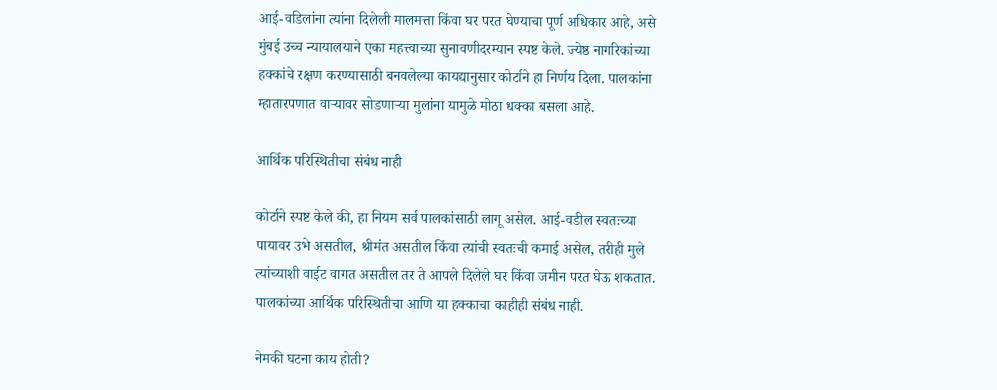आई-वडिलांना त्यांना दिलेली मालमत्ता किंवा घर परत घेण्याचा पूर्ण अधिकार आहे, असे मुंबई उच्च न्यायालयाने एका महत्त्वाच्या सुनावणीदरम्यान स्पष्ट केले. ज्येष्ठ नागरिकांच्या हक्कांचे रक्षण करण्यासाठी बनवलेल्या कायद्यानुसार कोर्टाने हा निर्णय दिला. पालकांना म्हातारपणात वाऱ्यावर सोडणाऱ्या मुलांना यामुळे मोठा धक्का बसला आहे.

आर्थिक परिस्थितीचा संबंध नाही

कोर्टाने स्पष्ट केले की, हा नियम सर्व पालकांसाठी लागू असेल. आई-वडील स्वतःच्या पायावर उभे असतील, श्रीमंत असतील किंवा त्यांची स्वतःची कमाई असेल, तरीही मुले त्यांच्याशी वाईट वागत असतील तर ते आपले दिलेले घर किंवा जमीन परत घेऊ शकतात. पालकांच्या आर्थिक परिस्थितीचा आणि या हक्काचा काहीही संबंध नाही.

नेमकी घटना काय होती?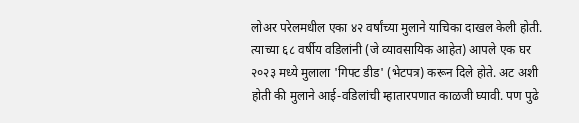लोअर परेलमधील एका ४२ वर्षांच्या मुलाने याचिका दाखल केली होती. त्याच्या ६८ वर्षीय वडिलांनी (जे व्यावसायिक आहेत) आपले एक घर २०२३ मध्ये मुलाला 'गिफ्ट डीड' (भेटपत्र) करून दिले होते. अट अशी होती की मुलाने आई-वडिलांची म्हातारपणात काळजी घ्यावी. पण पुढे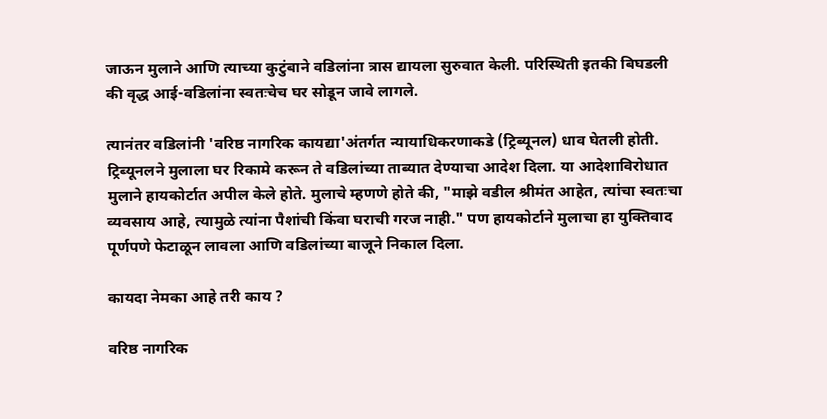जाऊन मुलाने आणि त्याच्या कुटुंबाने वडिलांना त्रास द्यायला सुरुवात केली. परिस्थिती इतकी बिघडली की वृद्ध आई-वडिलांना स्वतःचेच घर सोडून जावे लागले.

त्यानंतर वडिलांनी 'वरिष्ठ नागरिक कायद्या'अंतर्गत न्यायाधिकरणाकडे (ट्रिब्यूनल) धाव घेतली होती. ट्रिब्यूनलने मुलाला घर रिकामे करून ते वडिलांच्या ताब्यात देण्याचा आदेश दिला. या आदेशाविरोधात मुलाने हायकोर्टात अपील केले होते. मुलाचे म्हणणे होते की, "माझे वडील श्रीमंत आहेत, त्यांचा स्वतःचा व्यवसाय आहे, त्यामुळे त्यांना पैशांची किंवा घराची गरज नाही." पण हायकोर्टाने मुलाचा हा युक्तिवाद पूर्णपणे फेटाळून लावला आणि वडिलांच्या बाजूने निकाल दिला.

कायदा नेमका आहे तरी काय ?

वरिष्ठ नागरिक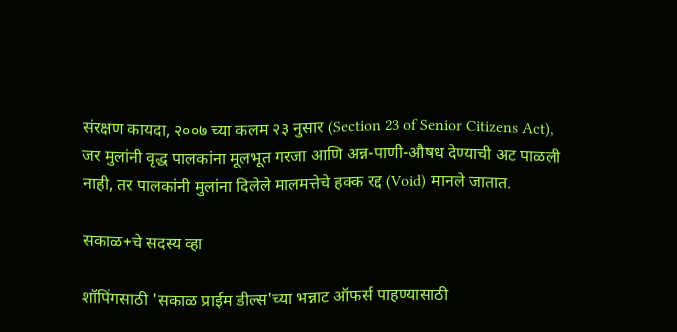संरक्षण कायदा, २००७ च्या कलम २३ नुसार (Section 23 of Senior Citizens Act), जर मुलांनी वृद्ध पालकांना मूलभूत गरजा आणि अन्न-पाणी-औषध देण्याची अट पाळली नाही, तर पालकांनी मुलांना दिलेले मालमत्तेचे हक्क रद्द (Void) मानले जातात.

सकाळ+चे सदस्य व्हा

शॉपिंगसाठी 'सकाळ प्राईम डील्स'च्या भन्नाट ऑफर्स पाहण्यासाठी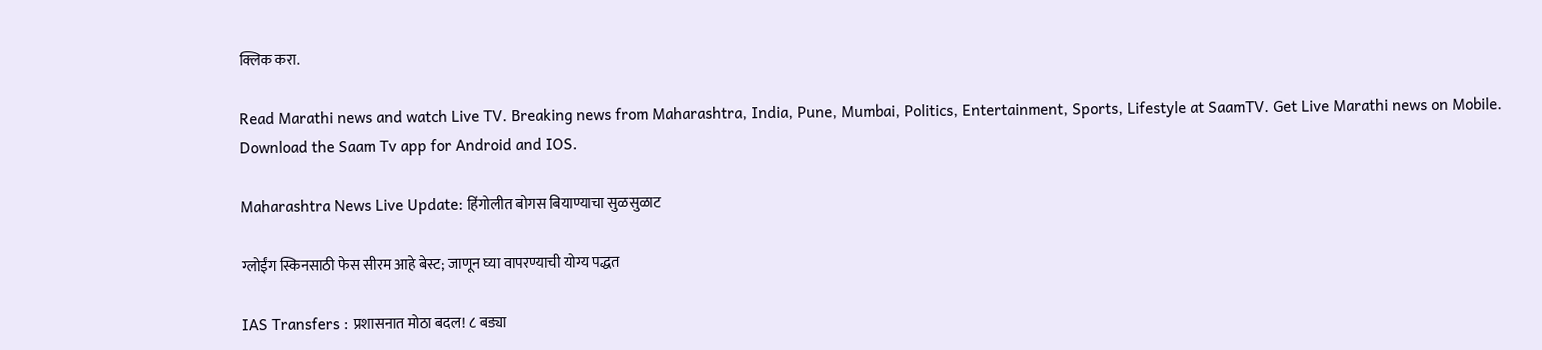क्लिक करा.

Read Marathi news and watch Live TV. Breaking news from Maharashtra, India, Pune, Mumbai, Politics, Entertainment, Sports, Lifestyle at SaamTV. Get Live Marathi news on Mobile. Download the Saam Tv app for Android and IOS.

Maharashtra News Live Update: हिंगोलीत बोगस बियाण्याचा सुळसुळाट

ग्लोईंग स्किनसाठी फेस सीरम आहे बेस्ट; जाणून घ्या वापरण्याची योग्य पद्धत

IAS Transfers : प्रशासनात मोठा बदल! ८ बड्या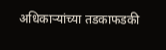अधिकाऱ्यांच्या तडकाफडकी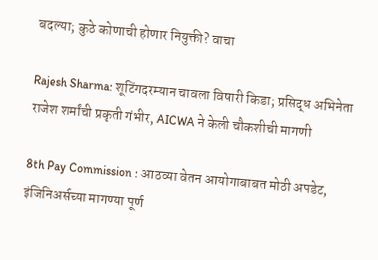बदल्या; कुठे कोणाची होणार नियुक्ती? वाचा

Rajesh Sharma: शूटिंगदरम्यान चावला विषारी किडा; प्रसिद्ध अभिनेता राजेश शर्मांची प्रकृती गंभीर, AICWA ने केली चौकशीची मागणी

8th Pay Commission : आठव्या वेतन आयोगाबाबत मोठी अपडेट, इंजिनिअर्सच्या मागण्या पूर्ण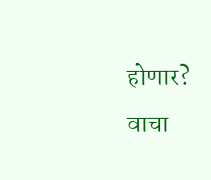होणार? वाचा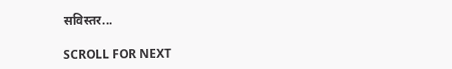सविस्तर...

SCROLL FOR NEXT